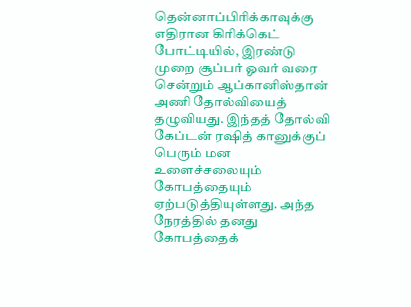தென்னாப்பிரிக்காவுக்கு எதிரான கிரிக்கெட் போட்டியில், இரண்டு முறை சூப்பர் ஓவர் வரை சென்றும் ஆப்கானிஸ்தான் அணி தோல்வியைத் தழுவியது. இந்தத் தோல்வி கேப்டன் ரஷித் கானுக்குப் பெரும் மன உளைச்சலையும் கோபத்தையும் ஏற்படுத்தியுள்ளது. அந்த நேரத்தில் தனது கோபத்தைக்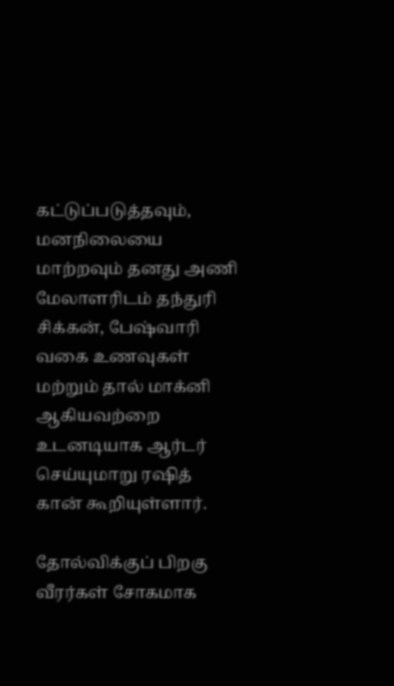கட்டுப்படுத்தவும், மனநிலையை மாற்றவும் தனது அணி மேலாளரிடம் தந்துரி சிக்கன், பேஷ்வாரி வகை உணவுகள் மற்றும் தால் மாக்னி ஆகியவற்றை உடனடியாக ஆர்டர் செய்யுமாறு ரஷித் கான் கூறியுள்ளார்.

தோல்விக்குப் பிறகு வீரர்கள் சோகமாக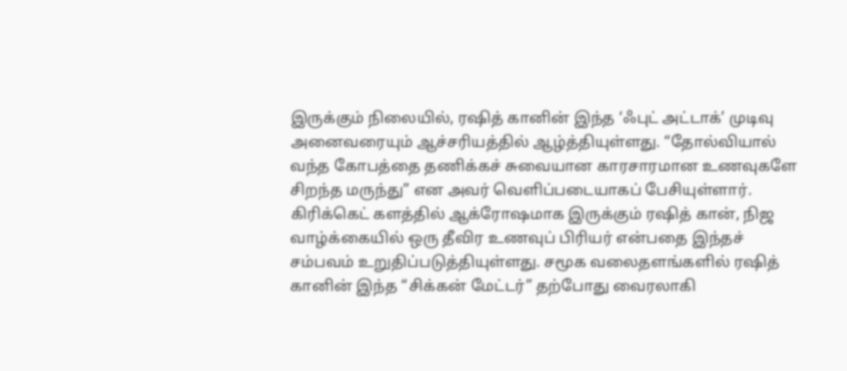இருக்கும் நிலையில், ரஷித் கானின் இந்த ‘ஃபுட் அட்டாக்’ முடிவு அனைவரையும் ஆச்சரியத்தில் ஆழ்த்தியுள்ளது. “தோல்வியால் வந்த கோபத்தை தணிக்கச் சுவையான காரசாரமான உணவுகளே சிறந்த மருந்து” என அவர் வெளிப்படையாகப் பேசியுள்ளார். கிரிக்கெட் களத்தில் ஆக்ரோஷமாக இருக்கும் ரஷித் கான், நிஜ வாழ்க்கையில் ஒரு தீவிர உணவுப் பிரியர் என்பதை இந்தச் சம்பவம் உறுதிப்படுத்தியுள்ளது. சமூக வலைதளங்களில் ரஷித் கானின் இந்த “சிக்கன் மேட்டர்” தற்போது வைரலாகி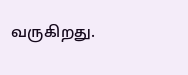வருகிறது.